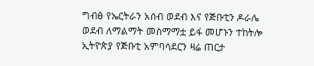ግብፅ የኤርትራን አሰብ ወደብ እና የጅቡቲን ዶራሌ ወደብ ለማልማት መስማማቷ ይፋ መሆኑን ተከትሎ ኢትዮጵያ የጅቡቲ አምባሳደርን ዛሬ ጠርታ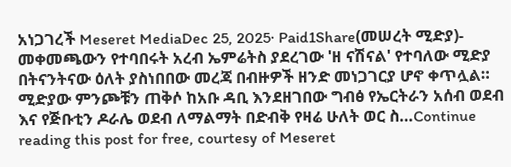አነጋገረች Meseret MediaDec 25, 2025∙ Paid1Share(መሠረት ሚድያ)- መቀመጫውን የተባበሩት አረብ ኤምሬትስ ያደረገው 'ዘ ናሽናል' የተባለው ሚድያ በትናንትናው ዕለት ያስነበበው መረጃ በብዙዎች ዘንድ መነጋገርያ ሆኖ ቀጥሏል። ሚድያው ምንጮቹን ጠቅሶ ከአቡ ዳቢ እንደዘገበው ግብፅ የኤርትራን አሰብ ወደብ እና የጅቡቲን ዶራሌ ወደብ ለማልማት በድብቅ የዛሬ ሁለት ወር ስ…Continue reading this post for free, courtesy of Meseret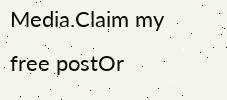Media.Claim my free postOr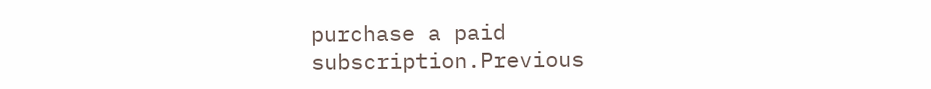purchase a paid subscription.Previous